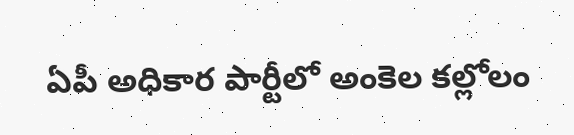ఏపీ అధికార పార్టీలో అంకెల కల్లోలం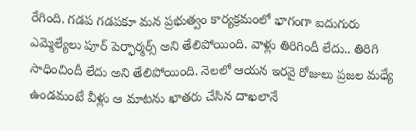రేగింది. గడప గడపకూ మన ప్రభుత్వం కార్యక్రమంలో భాగంగా ఐదుగురు ఎమ్మెల్యేలు పూర్ పెర్ఫార్మర్స్ అని తేలిపోయింది. వాళ్లు తిరిగిందీ లేదు.. తిరిగి సాధించిందీ లేదు అని తేలిపోయింది. నెలలో ఆయన ఇరవై రోజులు ప్రజల మధ్యే ఉండమంటే వీళ్లు ఆ మాటను ఖాతరు చేసిన దాఖలానే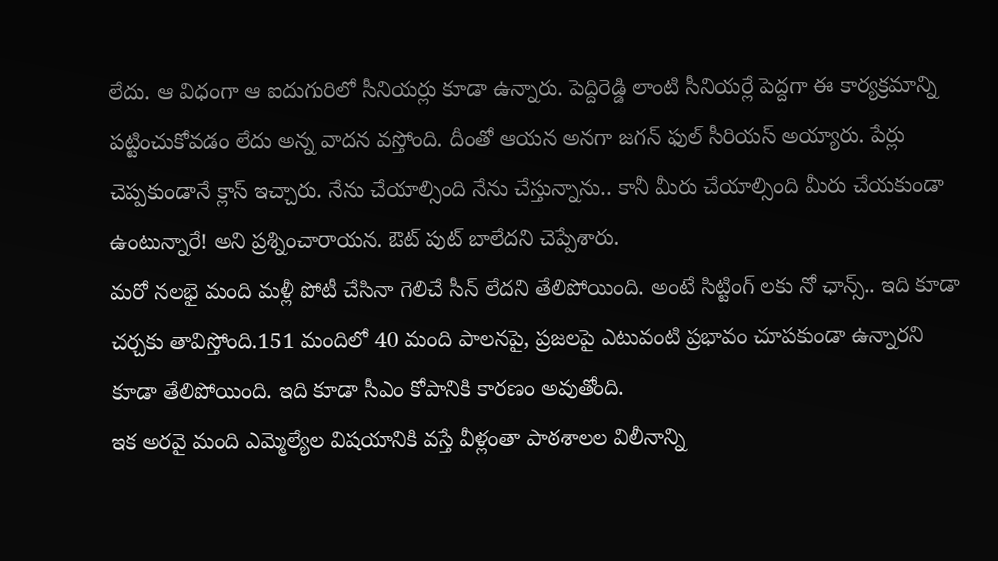లేదు. ఆ విధంగా ఆ ఐదుగురిలో సీనియర్లు కూడా ఉన్నారు. పెద్దిరెడ్డి లాంటి సీనియర్లే పెద్దగా ఈ కార్యక్రమాన్ని పట్టించుకోవడం లేదు అన్న వాదన వస్తోంది. దీంతో ఆయన అనగా జగన్ ఫుల్ సీరియస్ అయ్యారు. పేర్లు చెప్పకుండానే క్లాస్ ఇచ్చారు. నేను చేయాల్సింది నేను చేస్తున్నాను.. కానీ మీరు చేయాల్సింది మీరు చేయకుండా ఉంటున్నారే! అని ప్రశ్నించారాయన. ఔట్ పుట్ బాలేదని చెప్పేశారు.
మరో నలభై మంది మళ్లీ పోటీ చేసినా గెలిచే సీన్ లేదని తేలిపోయింది. అంటే సిట్టింగ్ లకు నో ఛాన్స్.. ఇది కూడా చర్చకు తావిస్తోంది.151 మందిలో 40 మంది పాలనపై, ప్రజలపై ఎటువంటి ప్రభావం చూపకుండా ఉన్నారని కూడా తేలిపోయింది. ఇది కూడా సీఎం కోపానికి కారణం అవుతోంది.
ఇక అరవై మంది ఎమ్మెల్యేల విషయానికి వస్తే వీళ్లంతా పాఠశాలల విలీనాన్ని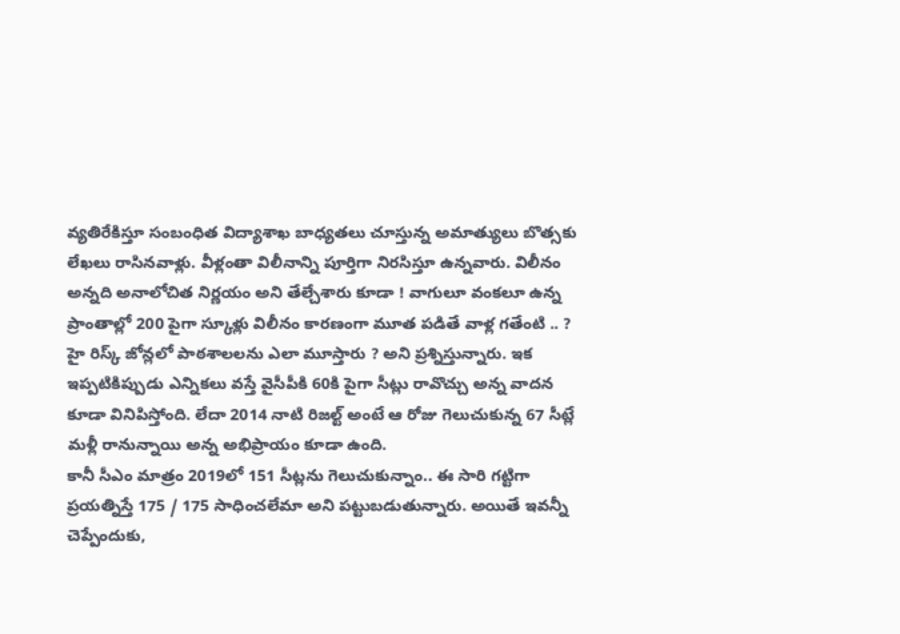వ్యతిరేకిస్తూ సంబంధిత విద్యాశాఖ బాధ్యతలు చూస్తున్న అమాత్యులు బొత్సకు లేఖలు రాసినవాళ్లు. వీళ్లంతా విలీనాన్ని పూర్తిగా నిరసిస్తూ ఉన్నవారు. విలీనం అన్నది అనాలోచిత నిర్ణయం అని తేల్చేశారు కూడా ! వాగులూ వంకలూ ఉన్న ప్రాంతాల్లో 200 పైగా స్కూళ్లు విలీనం కారణంగా మూత పడితే వాళ్ల గతేంటి .. ? హై రిస్క్ జోన్లలో పాఠశాలలను ఎలా మూస్తారు ? అని ప్రశ్నిస్తున్నారు. ఇక ఇప్పటికిప్పుడు ఎన్నికలు వస్తే వైసీపీకి 60కి పైగా సీట్లు రావొచ్చు అన్న వాదన కూడా వినిపిస్తోంది. లేదా 2014 నాటి రిజల్ట్ అంటే ఆ రోజు గెలుచుకున్న 67 సీట్లే మళ్లీ రానున్నాయి అన్న అభిప్రాయం కూడా ఉంది.
కానీ సీఎం మాత్రం 2019లో 151 సీట్లను గెలుచుకున్నాం.. ఈ సారి గట్టిగా ప్రయత్నిస్తే 175 / 175 సాధించలేమా అని పట్టుబడుతున్నారు. అయితే ఇవన్నీ చెప్పేందుకు,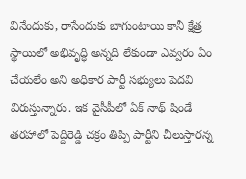వినేందుకు, రాసేందుకు బాగుంటాయి కానీ క్షేత్ర స్థాయిలో అభివృద్ధి అన్నది లేకుండా ఎవ్వరం ఏం చేయలేం అని అధికార పార్టీ సభ్యులు పెదవి విరుస్తున్నారు. ఇక వైసీపీలో ఏక్ నాథ్ షిండే తరహాలో పెద్దిరెడ్డి చక్రం తిప్పి పార్టీని చీలుస్తారన్న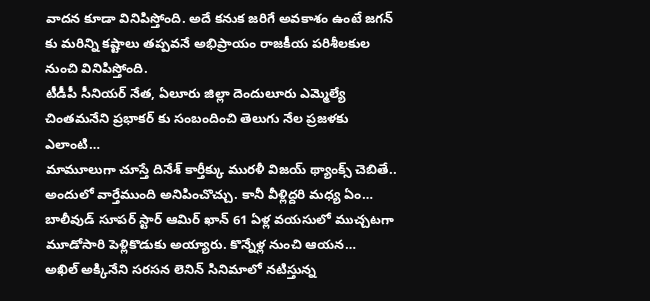వాదన కూడా వినిపిస్తోంది. అదే కనుక జరిగే అవకాశం ఉంటే జగన్ కు మరిన్ని కష్టాలు తప్పవనే అభిప్రాయం రాజకీయ పరిశీలకుల నుంచి వినిపిస్తోంది.
టీడీపీ సీనియర్ నేత, ఏలూరు జిల్లా దెందులూరు ఎమ్మెల్యే చింతమనేని ప్రభాకర్ కు సంబందించి తెలుగు నేల ప్రజళకు ఎలాంటి…
మామూలుగా చూస్తే దినేశ్ కార్తీక్కు మురళీ విజయ్ థ్యాంక్స్ చెబితే.. అందులో వార్తేముంది అనిపించొచ్చు. కానీ వీళ్లిద్దరి మధ్య ఏం…
బాలీవుడ్ సూపర్ స్టార్ ఆమిర్ ఖాన్ 61 ఏళ్ల వయసులో ముచ్చటగా మూడోసారి పెళ్లికొడుకు అయ్యారు. కొన్నేళ్ల నుంచి ఆయన…
అఖిల్ అక్కినేని సరసన లెనిన్ సినిమాలో నటిస్తున్న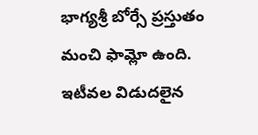భాగ్యశ్రీ బోర్సే ప్రస్తుతం మంచి ఫామ్లో ఉంది. ఇటీవల విడుదలైన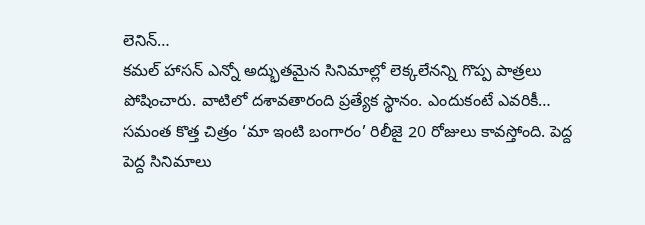లెనిన్…
కమల్ హాసన్ ఎన్నో అద్భుతమైన సినిమాల్లో లెక్కలేనన్ని గొప్ప పాత్రలు పోషించారు. వాటిలో దశావతారంది ప్రత్యేక స్థానం. ఎందుకంటే ఎవరికీ…
సమంత కొత్త చిత్రం ‘మా ఇంటి బంగారం’ రిలీజై 20 రోజులు కావస్తోంది. పెద్ద పెద్ద సినిమాలు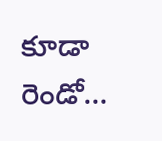కూడా రెండో…